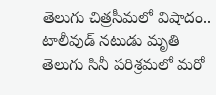తెలుగు చిత్రసీమలో విషాదం.. టాలీవుడ్ నటుడు మృతి
తెలుగు సినీ పరిశ్రమలో మరో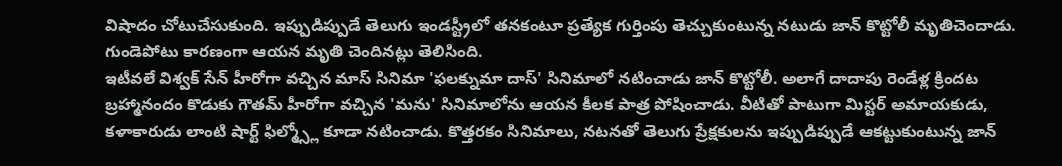విషాదం చోటుచేసుకుంది. ఇప్పుడిప్పుడే తెలుగు ఇండస్ట్రీలో తనకంటూ ప్రత్యేక గుర్తింపు తెచ్చుకుంటున్న నటుడు జాన్ కొట్టోలీ మృతిచెందాడు. గుండెపోటు కారణంగా ఆయన మృతి చెందినట్లు తెలిసింది.
ఇటీవలే విశ్వక్ సేన్ హీరోగా వచ్చిన మాస్ సినిమా 'ఫలక్నుమా దాస్' సినిమాలో నటించాడు జాన్ కొట్టోలీ. అలాగే దాదాపు రెండేళ్ల క్రిందట బ్రహ్మానందం కొడుకు గౌతమ్ హీరోగా వచ్చిన 'మను' సినిమాలోను ఆయన కీలక పాత్ర పోషించాడు. వీటితో పాటుగా మిస్టర్ అమాయకుడు, కళాకారుడు లాంటి షార్ట్ ఫిల్మ్స్లో కూడా నటించాడు. కొత్తరకం సినిమాలు, నటనతో తెలుగు ప్రేక్షకులను ఇప్పుడిప్పుడే ఆకట్టుకుంటున్న జాన్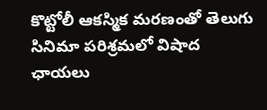కొట్టోలీ ఆకస్మిక మరణంతో తెలుగు సినిమా పరిశ్రమలో విషాద ఛాయలు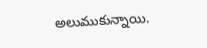అలుముకున్నాయి.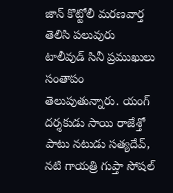జాన్ కొట్టోలీ మరణవార్త తెలిసి పలువురు టాలీవుడ్ సినీ ప్రముఖులు సంతాపం తెలుపుతున్నారు. యంగ్ దర్శకుడు సాయి రాజేశ్తో పాటు నటుడు సత్యదేవ్, నటి గాయత్రి గుప్తా సోషల్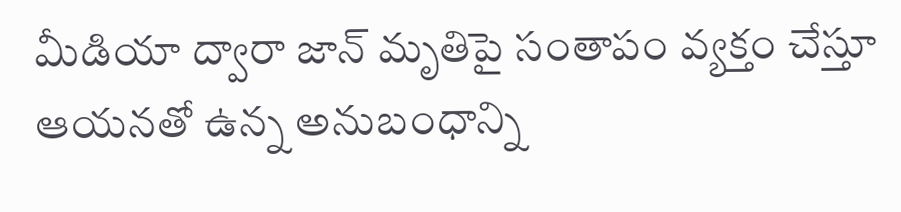మీడియా ద్వారా జాన్ మృతిపై సంతాపం వ్యక్తం చేస్తూ ఆయనతో ఉన్న అనుబంధాన్ని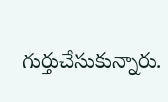గుర్తుచేసుకున్నారు.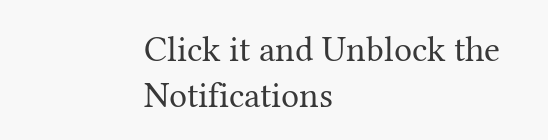Click it and Unblock the Notifications